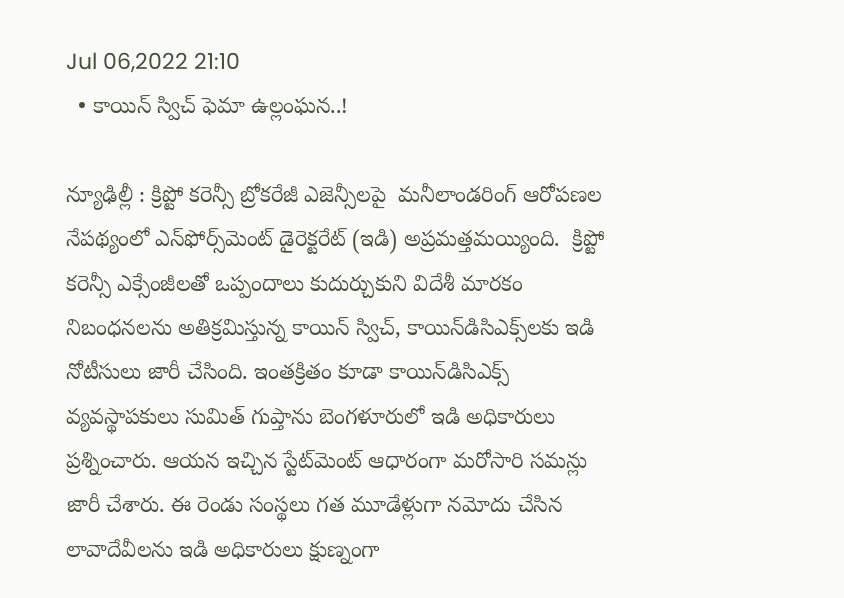Jul 06,2022 21:10
  • కాయిన్‌ స్విచ్‌ ఫెమా ఉల్లంఘన..!

న్యూఢిల్లీ : క్రిప్టో కరెన్సీ బ్రోకరేజీ ఎజెన్సీలపై  మనీలాండరింగ్‌ ఆరోపణల నేపథ్యంలో ఎన్‌ఫోర్స్‌మెంట్‌ డైరెక్టరేట్‌ (ఇడి) అప్రమత్తమయ్యింది.  క్రిప్టో కరెన్సీ ఎక్సేంజీలతో ఒప్పందాలు కుదుర్చుకుని విదేశీ మారకం నిబంధనలను అతిక్రమిస్తున్న కాయిన్‌ స్విచ్‌, కాయిన్‌డిసిఎక్స్‌లకు ఇడి నోటీసులు జారీ చేసింది. ఇంతక్రితం కూడా కాయిన్‌డిసిఎక్స్‌ వ్యవస్థాపకులు సుమిత్‌ గుప్తాను బెంగళూరులో ఇడి అధికారులు ప్రశ్నించారు. ఆయన ఇచ్చిన స్టేట్‌మెంట్‌ ఆధారంగా మరోసారి సమన్లు జారీ చేశారు. ఈ రెండు సంస్థలు గత మూడేళ్లుగా నమోదు చేసిన లావాదేవీలను ఇడి అధికారులు క్షుణ్నంగా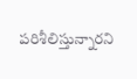పరిశీలిస్తున్నారని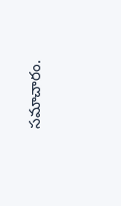సమాచారం.